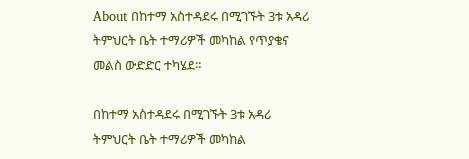About በከተማ አስተዳደሩ በሚገኙት 3ቱ አዳሪ ትምህርት ቤት ተማሪዎች መካከል የጥያቄና መልስ ውድድር ተካሄደ።

በከተማ አስተዳደሩ በሚገኙት 3ቱ አዳሪ ትምህርት ቤት ተማሪዎች መካከል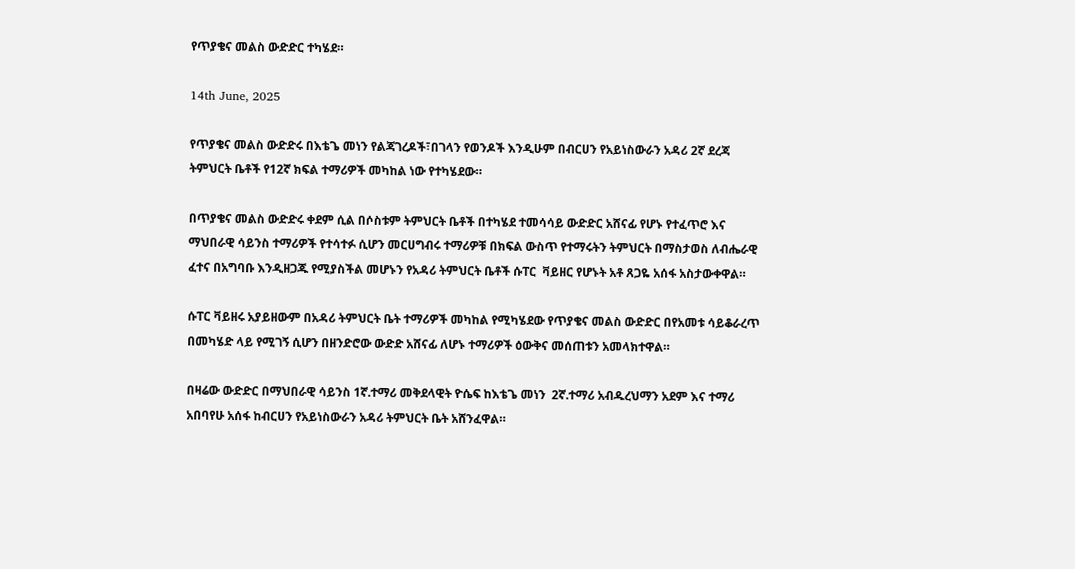የጥያቄና መልስ ውድድር ተካሄደ።

14th June, 2025

የጥያቄና መልስ ውድድሩ በእቴጌ መነን የልጃገረዶች፣በገላን የወንዶች እንዲሁም በብርሀን የአይነስውራን አዳሪ 2ኛ ደረጃ ትምህርት ቤቶች የ12ኛ ክፍል ተማሪዎች መካከል ነው የተካሄደው።

በጥያቄና መልስ ውድድሩ ቀደም ሲል በሶስቱም ትምህርት ቤቶች በተካሄደ ተመሳሳይ ውድድር አሸናፊ የሆኑ የተፈጥሮ እና ማህበራዊ ሳይንስ ተማሪዎች የተሳተፉ ሲሆን መርሀግብሩ ተማሪዎቹ በክፍል ውስጥ የተማሩትን ትምህርት በማስታወስ ለብሔራዊ ፈተና በአግባቡ እንዲዘጋጁ የሚያስችል መሆኑን የአዳሪ ትምህርት ቤቶች ሱፐር  ቫይዘር የሆኑት አቶ ጸጋዬ አሰፋ አስታውቀዋል።

ሱፐር ቫይዘሩ አያይዘውም በአዳሪ ትምህርት ቤት ተማሪዎች መካከል የሚካሄደው የጥያቄና መልስ ውድድር በየአመቱ ሳይቆራረጥ በመካሄድ ላይ የሚገኝ ሲሆን በዘንድሮው ውድድ አሸናፊ ለሆኑ ተማሪዎች ዕውቅና መሰጠቱን አመላክተዋል።

በዛሬው ውድድር በማህበራዊ ሳይንስ 1ኛ.ተማሪ መቅደላዊት ዮሴፍ ከእቴጌ መነን  2ኛ.ተማሪ አብዱረህማን አደም እና ተማሪ አበባየሁ አሰፋ ከብርሀን የአይነስውራን አዳሪ ትምህርት ቤት አሸንፈዋል።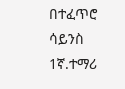በተፈጥሮ ሳይንስ  1ኛ.ተማሪ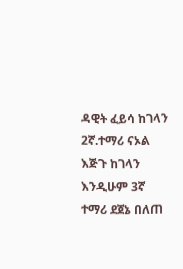ዳዊት ፈይሳ ከገላን 2ኛ.ተማሪ ናኦል እጅጉ ከገላን እንዲሁም 3ኛ ተማሪ ደጀኔ በለጠ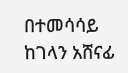በተመሳሳይ ከገላን አሸናፊ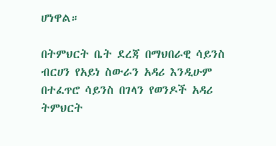ሆነዋል።

በትምህርት ቤት ደረጃ በማህበራዊ ሳይንስ ብርሀን የአይነ ስውራን አዳሪ እንዲሁም በተፈጥሮ ሳይንስ በገላን የወንዶች አዳሪ ትምህርት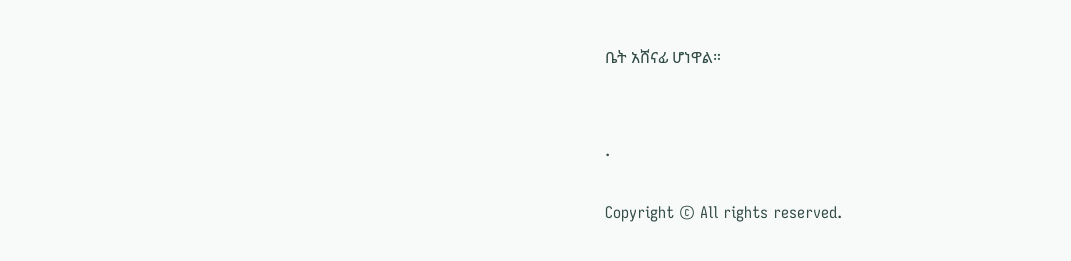ቤት አሸናፊ ሆነዋል።


.

Copyright © All rights reserved.